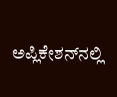ಅಪ್ಲಿಕೇಶನ್‌ನಲ್ಲಿ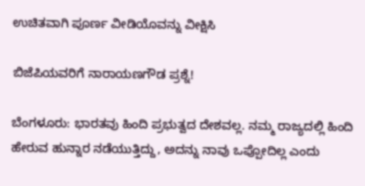ಉಚಿತವಾಗಿ ಪೂರ್ಣ ವೀಡಿಯೊವನ್ನು ವೀಕ್ಷಿಸಿ

ಬಿಜೆಪಿಯವರಿಗೆ ನಾರಾಯಣಗೌಡ ಪ್ರಶ್ನೆ!

ಬೆಂಗಳೂರು: ಭಾರತವು ಹಿಂದಿ ಪ್ರಭುತ್ವದ ದೇಶವಲ್ಲ. ನಮ್ಮ ರಾಜ್ಯದಲ್ಲಿ ಹಿಂದಿ ಹೇರುವ ಹುನ್ನಾರ ನಡೆಯುತ್ತಿದ್ದು, ಅದನ್ನು ನಾವು ಒಪ್ಪೋದಿಲ್ಲ ಎಂದು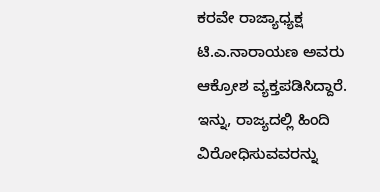ಕರವೇ ರಾಜ್ಯಾಧ್ಯಕ್ಷ ಟಿ.ಎ.ನಾರಾಯಣ ಅವರು ಆಕ್ರೋಶ ವ್ಯಕ್ತಪಡಿಸಿದ್ದಾರೆ. ಇನ್ನು, ರಾಜ್ಯದಲ್ಲಿ ಹಿಂದಿ ವಿರೋಧಿಸುವವರನ್ನು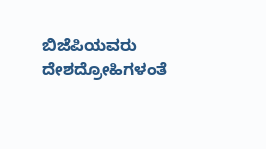ಬಿಜೆಪಿಯವರು ದೇಶದ್ರೋಹಿಗಳಂತೆ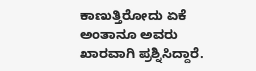ಕಾಣುತ್ತಿರೋದು ಏಕೆ ಅಂತಾನೂ ಅವರು ಖಾರವಾಗಿ ಪ್ರಶ್ನಿಸಿದ್ದಾರೆ.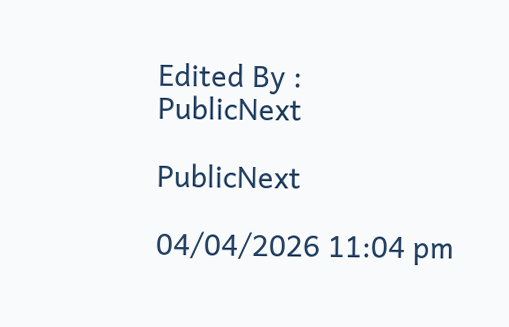Edited By :
PublicNext

PublicNext

04/04/2026 11:04 pm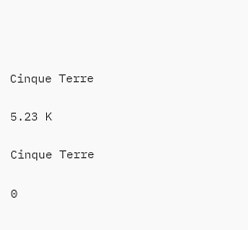Cinque Terre

5.23 K

Cinque Terre

0